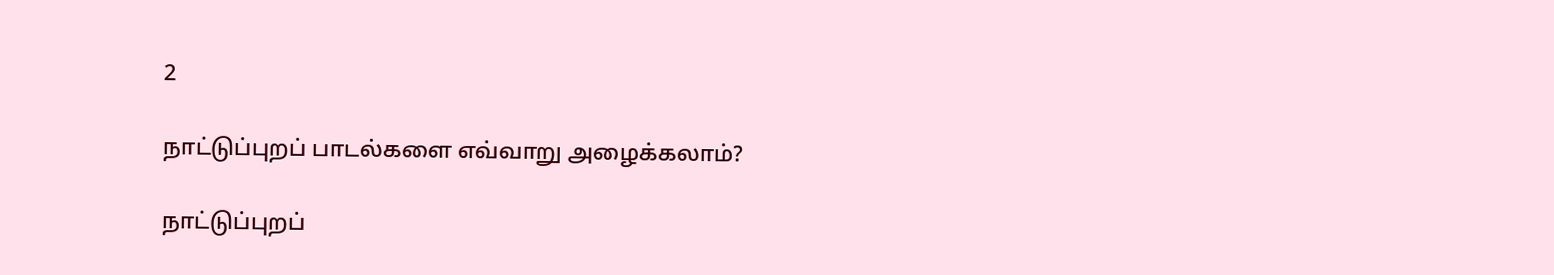2

நாட்டுப்புறப் பாடல்களை எவ்வாறு அழைக்கலாம்?

நாட்டுப்புறப்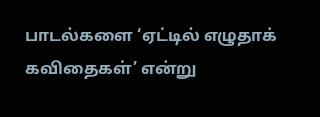பாடல்களை ‘ஏட்டில் எழுதாக் கவிதைகள்’ என்று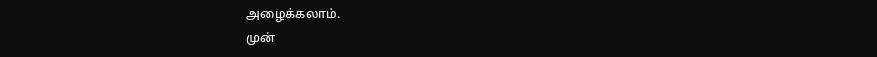அழைக்கலாம்.
முன்